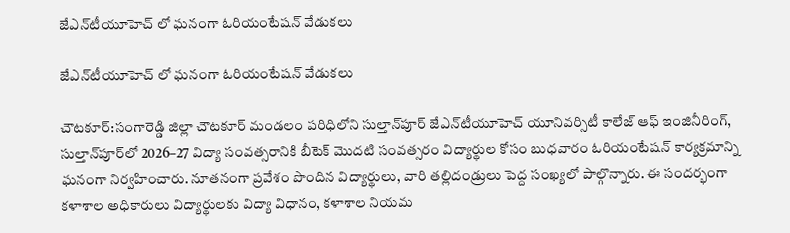జేఎన్‌టీయూహెచ్ లో ఘనంగా ఓరియంటేషన్ వేడుకలు

జేఎన్‌టీయూహెచ్ లో ఘనంగా ఓరియంటేషన్ వేడుకలు

చౌటకూర్:సంగారెడ్డి జిల్లా చౌటకూర్ మండలం పరిధిలోని సుల్తాన్‌పూర్ జేఎన్‌టీయూహెచ్ యూనివర్సిటీ కాలేజ్ ఆఫ్ ఇంజినీరింగ్, సుల్తాన్‌పూర్‌లో 2026–27 విద్యా సంవత్సరానికి బీటెక్ మొదటి సంవత్సరం విద్యార్థుల కోసం బుధవారం ఓరియంటేషన్ కార్యక్రమాన్ని ఘనంగా నిర్వహించారు. నూతనంగా ప్రవేశం పొందిన విద్యార్థులు, వారి తల్లిదండ్రులు పెద్ద సంఖ్యలో పాల్గొన్నారు. ఈ సందర్భంగా కళాశాల అధికారులు విద్యార్థులకు విద్యా విధానం, కళాశాల నియమ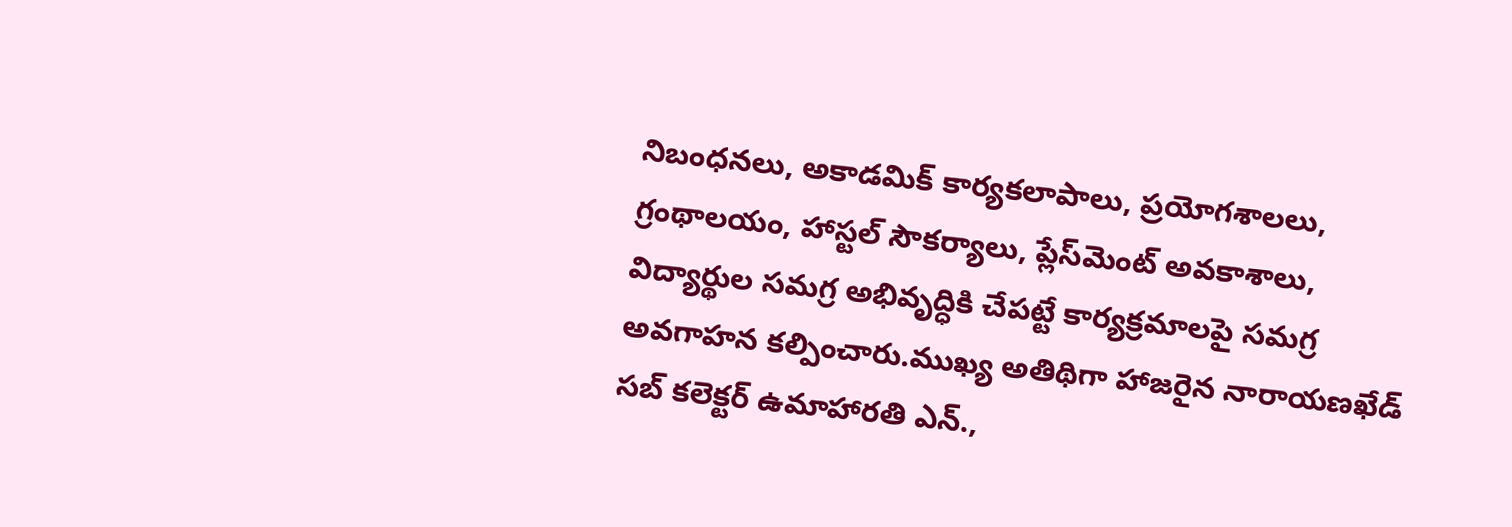నిబంధనలు, అకాడమిక్ కార్యకలాపాలు, ప్రయోగశాలలు, గ్రంథాలయం, హాస్టల్ సౌకర్యాలు, ప్లేస్‌మెంట్ అవకాశాలు, విద్యార్థుల సమగ్ర అభివృద్ధికి చేపట్టే కార్యక్రమాలపై సమగ్ర అవగాహన కల్పించారు.ముఖ్య అతిథిగా హాజరైన నారాయణఖేడ్ సబ్ కలెక్టర్ ఉమాహారతి ఎన్.,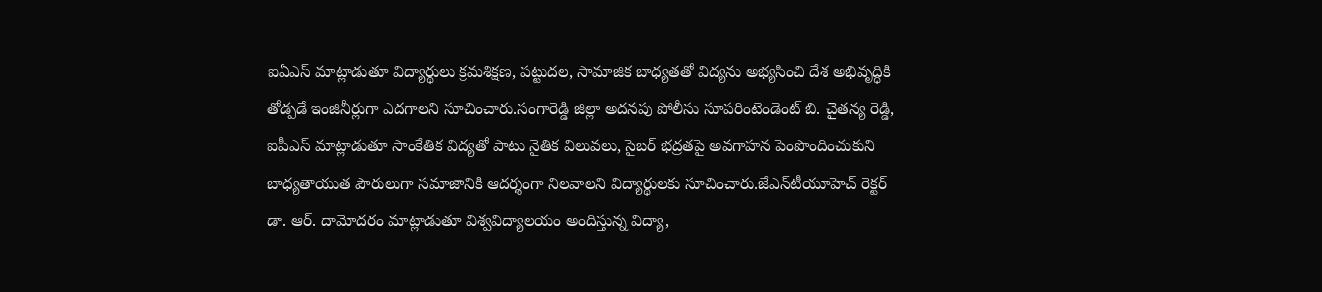ఐఏఎస్ మాట్లాడుతూ విద్యార్థులు క్రమశిక్షణ, పట్టుదల, సామాజిక బాధ్యతతో విద్యను అభ్యసించి దేశ అభివృద్ధికి తోడ్పడే ఇంజినీర్లుగా ఎదగాలని సూచించారు.సంగారెడ్డి జిల్లా అదనపు పోలీసు సూపరింటెండెంట్ బి. చైతన్య రెడ్డి, ఐపీఎస్ మాట్లాడుతూ సాంకేతిక విద్యతో పాటు నైతిక విలువలు, సైబర్ భద్రతపై అవగాహన పెంపొందించుకుని బాధ్యతాయుత పౌరులుగా సమాజానికి ఆదర్శంగా నిలవాలని విద్యార్థులకు సూచించారు.జేఎన్‌టీయూహెచ్ రెక్టర్ డా. ఆర్. దామోదరం మాట్లాడుతూ విశ్వవిద్యాలయం అందిస్తున్న విద్యా,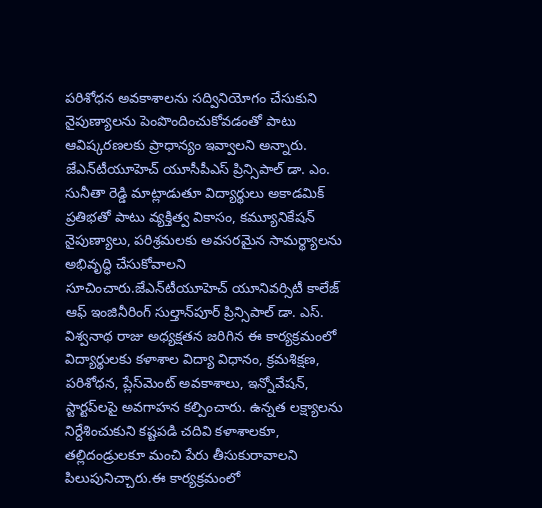పరిశోధన అవకాశాలను సద్వినియోగం చేసుకుని నైపుణ్యాలను పెంపొందించుకోవడంతో పాటు ఆవిష్కరణలకు ప్రాధాన్యం ఇవ్వాలని అన్నారు. జేఎన్‌టీయూహెచ్ యూసీపీఎస్ ప్రిన్సిపాల్ డా. ఎం. సునీతా రెడ్డి మాట్లాడుతూ విద్యార్థులు అకాడమిక్ ప్రతిభతో పాటు వ్యక్తిత్వ వికాసం, కమ్యూనికేషన్ నైపుణ్యాలు, పరిశ్రమలకు అవసరమైన సామర్థ్యాలను అభివృద్ధి చేసుకోవాలని సూచించారు.జేఎన్‌టీయూహెచ్ యూనివర్సిటీ కాలేజ్ ఆఫ్ ఇంజినీరింగ్ సుల్తాన్‌పూర్ ప్రిన్సిపాల్ డా. ఎస్. విశ్వనాథ రాజు అధ్యక్షతన జరిగిన ఈ కార్యక్రమంలో విద్యార్థులకు కళాశాల విద్యా విధానం, క్రమశిక్షణ, పరిశోధన, ప్లేస్‌మెంట్ అవకాశాలు, ఇన్నోవేషన్, స్టార్టప్‌లపై అవగాహన కల్పించారు. ఉన్నత లక్ష్యాలను నిర్దేశించుకుని కష్టపడి చదివి కళాశాలకూ, తల్లిదండ్రులకూ మంచి పేరు తీసుకురావాలని పిలుపునిచ్చారు.ఈ కార్యక్రమంలో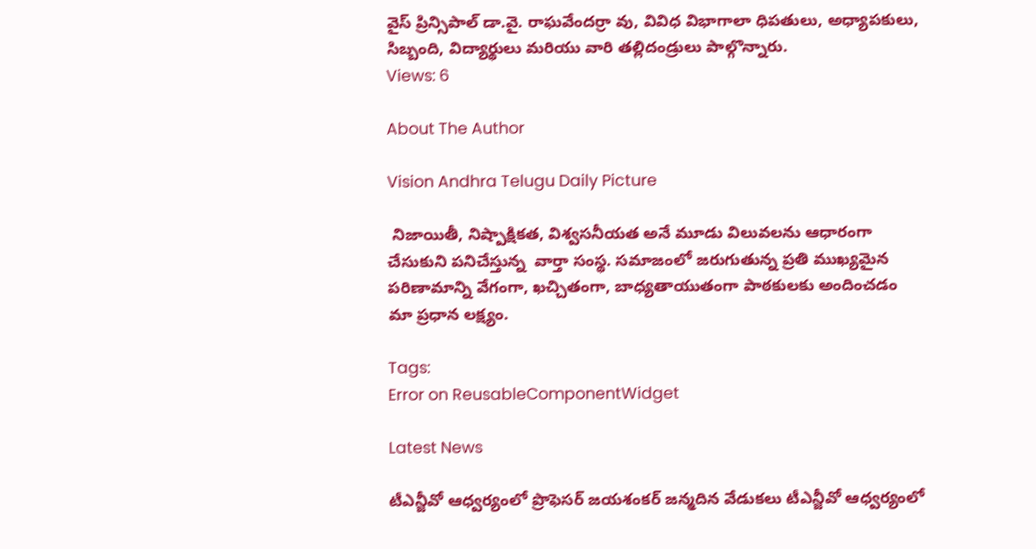వైస్ ప్రిన్సిపాల్ డా.వై. రాఘవేందర్రా వు, వివిధ విభాగాలా ధిపతులు, అధ్యాపకులు, సిబ్బంది, విద్యార్థులు మరియు వారి తల్లిదండ్రులు పాల్గొన్నారు.
Views: 6

About The Author

Vision Andhra Telugu Daily Picture

 నిజాయితీ, నిష్పాక్షికత, విశ్వసనీయత అనే మూడు విలువలను ఆధారంగా చేసుకుని పనిచేస్తున్న  వార్తా సంస్థ. సమాజంలో జరుగుతున్న ప్రతి ముఖ్యమైన పరిణామాన్ని వేగంగా, ఖచ్చితంగా, బాధ్యతాయుతంగా పాఠకులకు అందించడం మా ప్రధాన లక్ష్యం.

Tags:
Error on ReusableComponentWidget

Latest News

టీఎన్జీవో ఆధ్వర్యంలో ప్రొఫెసర్ జయశంకర్ జన్మదిన వేడుకలు టీఎన్జీవో ఆధ్వర్యంలో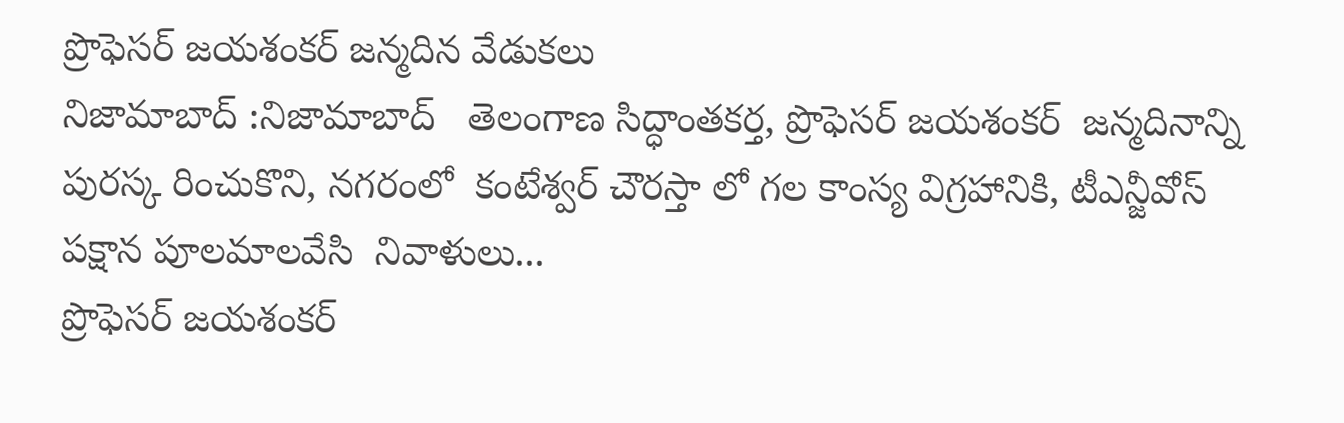ప్రొఫెసర్ జయశంకర్ జన్మదిన వేడుకలు
నిజామాబాద్ :నిజామాబాద్   తెలంగాణ సిద్ధాంతకర్త, ప్రొఫెసర్ జయశంకర్  జన్మదినాన్ని పురస్క రించుకొని, నగరంలో  కంటేశ్వర్ చౌరస్తా లో గల కాంస్య విగ్రహానికి, టీఎన్జీవోస్ పక్షాన పూలమాలవేసి  నివాళులు...
ప్రొఫెసర్ జయశంకర్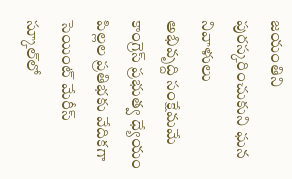జయంతిని పురస్కరించుకుని ఘన నివాళులు
అభివృద్ది సంక్షేమమే కాంగ్రెస్ ప్రభుత్వ ధ్యేయం
పిల్లల ప్రతిభకు వేదికగా సెయింట్ మేరీస్ స్కూల్‌లో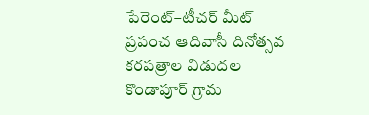పేరెంట్–టీచర్ మీట్
ప్రపంచ ఆదివాసీ దినోత్సవ  కరపత్రాల విడుదల
కొండాపూర్ గ్రామ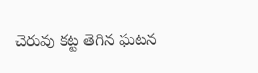చెరువు కట్ట తెగిన ఘటన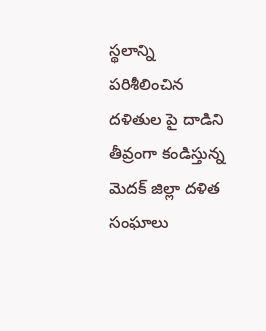స్థలాన్ని పరిశీలించిన
దళితుల పై దాడిని తీవ్రంగా కండిస్తున్న మెదక్ జిల్లా దళిత సంఘాలు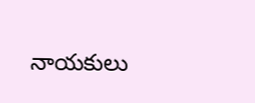నాయకులు